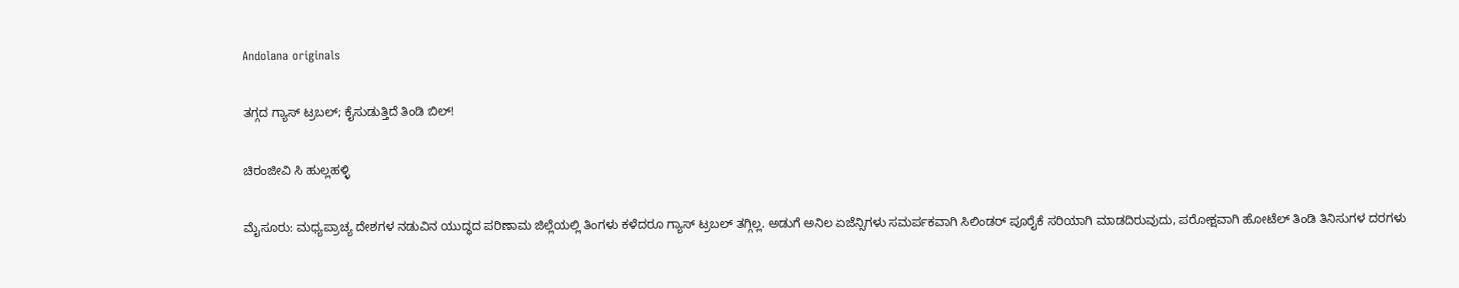Andolana originals

ತಗ್ಗದ ಗ್ಯಾಸ್ ಟ್ರಬಲ್; ಕೈಸುಡುತ್ತಿದೆ ತಿಂಡಿ ಬಿಲ್!

ಚಿರಂಜೀವಿ ಸಿ ಹುಲ್ಲಹಳ್ಳಿ

ಮೈಸೂರು: ಮಧ್ಯಪ್ರಾಚ್ಯ ದೇಶಗಳ ನಡುವಿನ ಯುದ್ಧದ ಪರಿಣಾಮ ಜಿಲ್ಲೆಯಲ್ಲಿ ತಿಂಗಳು ಕಳೆದರೂ ಗ್ಯಾಸ್ ಟ್ರಬಲ್ ತಗ್ಗಿಲ್ಲ. ಅಡುಗೆ ಅನಿಲ ಏಜೆನ್ಸಿಗಳು ಸಮರ್ಪಕವಾಗಿ ಸಿಲಿಂಡರ್ ಪೂರೈಕೆ ಸರಿಯಾಗಿ ಮಾಡದಿರುವುದು, ಪರೋಕ್ಷವಾಗಿ ಹೋಟೆಲ್ ತಿಂಡಿ ತಿನಿಸುಗಳ ದರಗಳು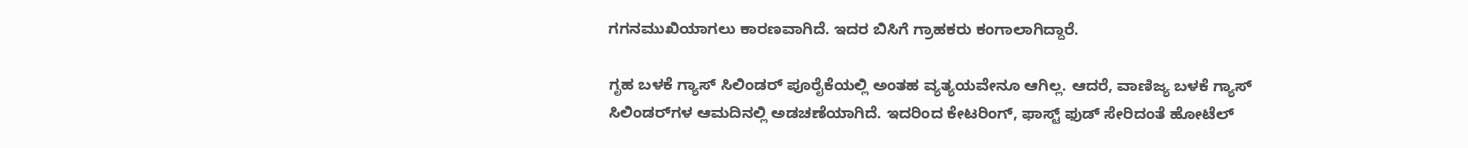ಗಗನಮುಖಿಯಾಗಲು ಕಾರಣವಾಗಿದೆ. ಇದರ ಬಿಸಿಗೆ ಗ್ರಾಹಕರು ಕಂಗಾಲಾಗಿದ್ದಾರೆ.

ಗೃಹ ಬಳಕೆ ಗ್ಯಾಸ್ ಸಿಲಿಂಡರ್ ಪೂರೈಕೆಯಲ್ಲಿ ಅಂತಹ ವ್ಯತ್ಯಯವೇನೂ ಆಗಿಲ್ಲ. ಆದರೆ, ವಾಣಿಜ್ಯ ಬಳಕೆ ಗ್ಯಾಸ್ ಸಿಲಿಂಡರ್‌ಗಳ ಆಮದಿನಲ್ಲಿ ಅಡಚಣೆಯಾಗಿದೆ. ಇದರಿಂದ ಕೇಟರಿಂಗ್, ಫಾಸ್ಟ್ ಫುಡ್ ಸೇರಿದಂತೆ ಹೋಟೆಲ್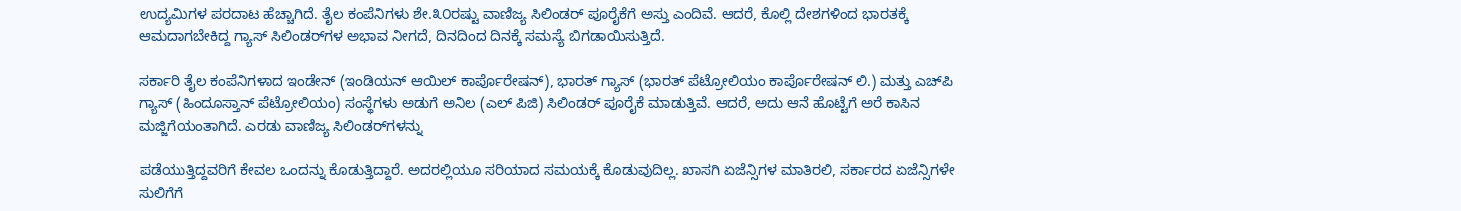ಉದ್ಯಮಿಗಳ ಪರದಾಟ ಹೆಚ್ಚಾಗಿದೆ. ತೈಲ ಕಂಪೆನಿಗಳು ಶೇ.೩೦ರಷ್ಟು ವಾಣಿಜ್ಯ ಸಿಲಿಂಡರ್ ಪೂರೈಕೆಗೆ ಅಸ್ತು ಎಂದಿವೆ. ಆದರೆ, ಕೊಲ್ಲಿ ದೇಶಗಳಿಂದ ಭಾರತಕ್ಕೆ ಆಮದಾಗಬೇಕಿದ್ದ ಗ್ಯಾಸ್ ಸಿಲಿಂಡರ್‌ಗಳ ಅಭಾವ ನೀಗದೆ, ದಿನದಿಂದ ದಿನಕ್ಕೆ ಸಮಸ್ಯೆ ಬಿಗಡಾಯಿಸುತ್ತಿದೆ.

ಸರ್ಕಾರಿ ತೈಲ ಕಂಪೆನಿಗಳಾದ ಇಂಡೇನ್ (ಇಂಡಿಯನ್ ಆಯಿಲ್ ಕಾರ್ಪೊರೇಷನ್), ಭಾರತ್ ಗ್ಯಾಸ್ (ಭಾರತ್ ಪೆಟ್ರೋಲಿಯಂ ಕಾರ್ಪೊರೇಷನ್ ಲಿ.) ಮತ್ತು ಎಚ್‌ಪಿ ಗ್ಯಾಸ್ (ಹಿಂದೂಸ್ತಾನ್ ಪೆಟ್ರೋಲಿಯಂ) ಸಂಸ್ಥೆಗಳು ಅಡುಗೆ ಅನಿಲ (ಎಲ್ ಪಿಜಿ) ಸಿಲಿಂಡರ್ ಪೂರೈಕೆ ಮಾಡುತ್ತಿವೆ. ಆದರೆ, ಅದು ಆನೆ ಹೊಟ್ಟೆಗೆ ಅರೆ ಕಾಸಿನ ಮಜ್ಜಿಗೆಯಂತಾಗಿದೆ. ಎರಡು ವಾಣಿಜ್ಯ ಸಿಲಿಂಡರ್‌ಗಳನ್ನು

ಪಡೆಯುತ್ತಿದ್ದವರಿಗೆ ಕೇವಲ ಒಂದನ್ನು ಕೊಡುತ್ತಿದ್ದಾರೆ. ಅದರಲ್ಲಿಯೂ ಸರಿಯಾದ ಸಮಯಕ್ಕೆ ಕೊಡುವುದಿಲ್ಲ. ಖಾಸಗಿ ಏಜೆನ್ಸಿಗಳ ಮಾತಿರಲಿ, ಸರ್ಕಾರದ ಏಜೆನ್ಸಿಗಳೇ ಸುಲಿಗೆಗೆ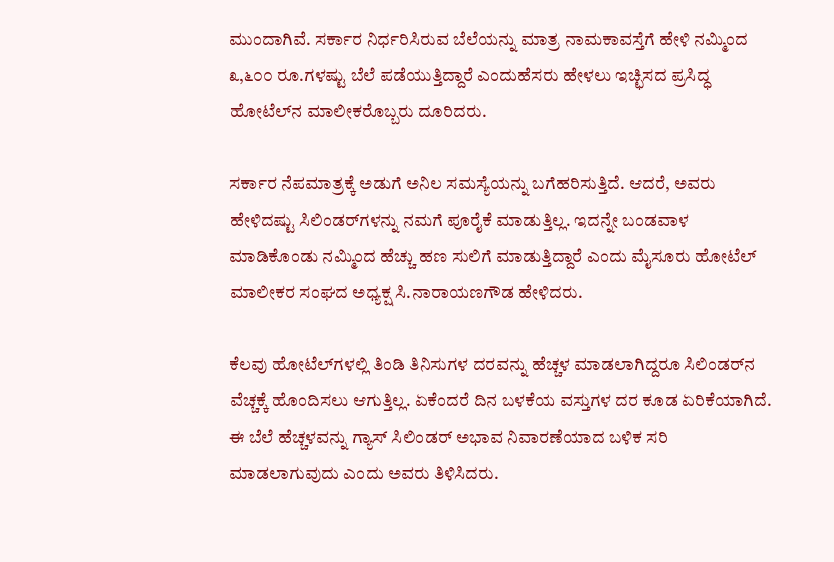ಮುಂದಾಗಿವೆ. ಸರ್ಕಾರ ನಿರ್ಧರಿಸಿರುವ ಬೆಲೆಯನ್ನು ಮಾತ್ರ ನಾಮಕಾವಸ್ತೆಗೆ ಹೇಳಿ ನಮ್ಮಿಂದ ೩,೬೦೦ ರೂ.ಗಳಷ್ಟು ಬೆಲೆ ಪಡೆಯುತ್ತಿದ್ದಾರೆ ಎಂದುಹೆಸರು ಹೇಳಲು ಇಚ್ಛಿಸದ ಪ್ರಸಿದ್ಧ ಹೋಟೆಲ್‌ನ ಮಾಲೀಕರೊಬ್ಬರು ದೂರಿದರು.

ಸರ್ಕಾರ ನೆಪಮಾತ್ರಕ್ಕೆ ಅಡುಗೆ ಅನಿಲ ಸಮಸ್ಯೆಯನ್ನು ಬಗೆಹರಿಸುತ್ತಿದೆ. ಆದರೆ, ಅವರು ಹೇಳಿದಷ್ಟು ಸಿಲಿಂಡರ್‌ಗಳನ್ನು ನಮಗೆ ಪೂರೈಕೆ ಮಾಡುತ್ತಿಲ್ಲ. ಇದನ್ನೇ ಬಂಡವಾಳ ಮಾಡಿಕೊಂಡು ನಮ್ಮಿಂದ ಹೆಚ್ಚು ಹಣ ಸುಲಿಗೆ ಮಾಡುತ್ತಿದ್ದಾರೆ ಎಂದು ಮೈಸೂರು ಹೋಟೆಲ್ ಮಾಲೀಕರ ಸಂಘದ ಅಧ್ಯಕ್ಷ ಸಿ.ನಾರಾಯಣಗೌಡ ಹೇಳಿದರು.

ಕೆಲವು ಹೋಟೆಲ್‌ಗಳಲ್ಲಿ ತಿಂಡಿ ತಿನಿಸುಗಳ ದರವನ್ನು ಹೆಚ್ಚಳ ಮಾಡಲಾಗಿದ್ದರೂ ಸಿಲಿಂಡರ್‌ನ ವೆಚ್ಚಕ್ಕೆ ಹೊಂದಿಸಲು ಆಗುತ್ತಿಲ್ಲ. ಏಕೆಂದರೆ ದಿನ ಬಳಕೆಯ ವಸ್ತುಗಳ ದರ ಕೂಡ ಏರಿಕೆಯಾಗಿದೆ. ಈ ಬೆಲೆ ಹೆಚ್ಚಳವನ್ನು ಗ್ಯಾಸ್ ಸಿಲಿಂಡರ್ ಅಭಾವ ನಿವಾರಣೆಯಾದ ಬಳಿಕ ಸರಿ ಮಾಡಲಾಗುವುದು ಎಂದು ಅವರು ತಿಳಿಸಿದರು.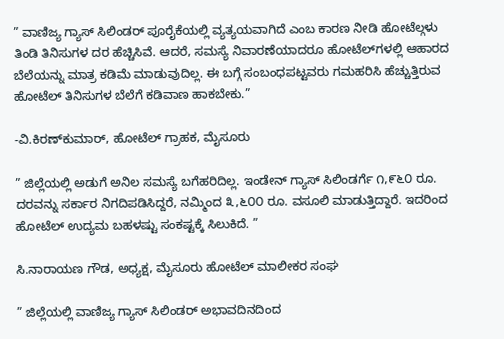” ವಾಣಿಜ್ಯ ಗ್ಯಾಸ್ ಸಿಲಿಂಡರ್ ಪೂರೈಕೆಯಲ್ಲಿ ವ್ಯತ್ಯಯವಾಗಿದೆ ಎಂಬ ಕಾರಣ ನೀಡಿ ಹೋಟೆಲ್ಗಳು ತಿಂಡಿ ತಿನಿಸುಗಳ ದರ ಹೆಚ್ಚಿಸಿವೆ. ಆದರೆ, ಸಮಸ್ಯೆ ನಿವಾರಣೆಯಾದರೂ ಹೋಟೆಲ್‌ಗಳಲ್ಲಿ ಆಹಾರದ ಬೆಲೆಯನ್ನು ಮಾತ್ರ ಕಡಿಮೆ ಮಾಡುವುದಿಲ್ಲ. ಈ ಬಗ್ಗೆ ಸಂಬಂಧಪಟ್ಟವರು ಗಮಹರಿಸಿ ಹೆಚ್ಚುತ್ತಿರುವ ಹೋಟೆಲ್ ತಿನಿಸುಗಳ ಬೆಲೆಗೆ ಕಡಿವಾಣ ಹಾಕಬೇಕು.”

-ವಿ.ಕಿರಣ್‌ಕುಮಾರ್, ಹೋಟೆಲ್ ಗ್ರಾಹಕ, ಮೈಸೂರು

” ಜಿಲ್ಲೆಯಲ್ಲಿ ಅಡುಗೆ ಅನಿಲ ಸಮಸ್ಯೆ ಬಗೆಹರಿದಿಲ್ಲ. ಇಂಡೇನ್ ಗ್ಯಾಸ್ ಸಿಲಿಂಡರ್ಗೆ ೧,೯೬೦ ರೂ. ದರವನ್ನು ಸರ್ಕಾರ ನಿಗದಿಪಡಿಸಿದ್ದರೆ, ನಮ್ಮಿಂದ ೩,೬೦೦ ರೂ. ವಸೂಲಿ ಮಾಡುತ್ತಿದ್ದಾರೆ. ಇದರಿಂದ ಹೋಟೆಲ್ ಉದ್ಯಮ ಬಹಳಷ್ಟು ಸಂಕಷ್ಟಕ್ಕೆ ಸಿಲುಕಿದೆ. ”

ಸಿ.ನಾರಾಯಣ ಗೌಡ, ಅಧ್ಯಕ್ಷ, ಮೈಸೂರು ಹೋಟೆಲ್ ಮಾಲೀಕರ ಸಂಘ

” ಜಿಲ್ಲೆಯಲ್ಲಿ ವಾಣಿಜ್ಯ ಗ್ಯಾಸ್ ಸಿಲಿಂಡರ್ ಅಭಾವದಿನದಿಂದ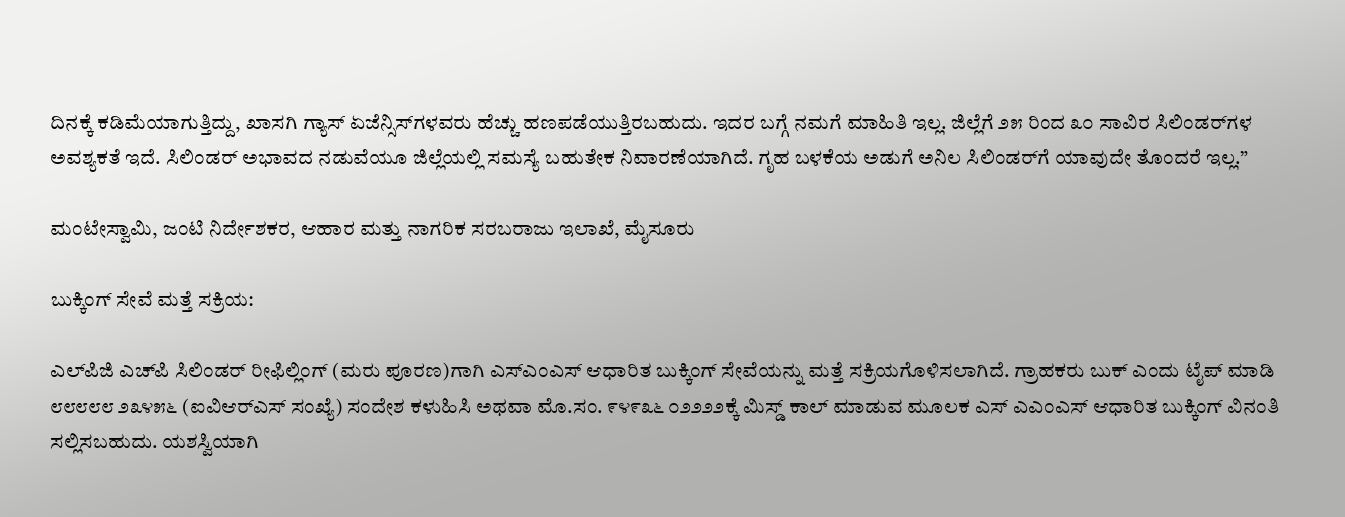ದಿನಕ್ಕೆ ಕಡಿಮೆಯಾಗುತ್ತಿದ್ದು, ಖಾಸಗಿ ಗ್ಯಾಸ್ ಏಜೆನ್ಸಿಸ್‌ಗಳವರು ಹೆಚ್ಚು ಹಣಪಡೆಯುತ್ತಿರಬಹುದು. ಇದರ ಬಗ್ಗೆ ನಮಗೆ ಮಾಹಿತಿ ಇಲ್ಲ. ಜಿಲ್ಲೆಗೆ ೨೫ ರಿಂದ ೩೦ ಸಾವಿರ ಸಿಲಿಂಡರ್‌ಗಳ ಅವಶ್ಯಕತೆ ಇದೆ. ಸಿಲಿಂಡರ್ ಅಭಾವದ ನಡುವೆಯೂ ಜಿಲ್ಲೆಯಲ್ಲಿ ಸಮಸ್ಯೆ ಬಹುತೇಕ ನಿವಾರಣೆಯಾಗಿದೆ. ಗೃಹ ಬಳಕೆಯ ಅಡುಗೆ ಅನಿಲ ಸಿಲಿಂಡರ್‌ಗೆ ಯಾವುದೇ ತೊಂದರೆ ಇಲ್ಲ.”

ಮಂಟೇಸ್ವಾಮಿ, ಜಂಟಿ ನಿರ್ದೇಶಕರ, ಆಹಾರ ಮತ್ತು ನಾಗರಿಕ ಸರಬರಾಜು ಇಲಾಖೆ, ಮೈಸೂರು

ಬುಕ್ಕಿಂಗ್ ಸೇವೆ ಮತ್ತೆ ಸಕ್ರಿಯ:

ಎಲ್‌ಪಿಜಿ ಎಚ್‌ಪಿ ಸಿಲಿಂಡರ್ ರೀಫಿಲ್ಲಿಂಗ್ (ಮರು ಪೂರಣ)ಗಾಗಿ ಎಸ್‌ಎಂಎಸ್ ಆಧಾರಿತ ಬುಕ್ಕಿಂಗ್ ಸೇವೆಯನ್ನು ಮತ್ತೆ ಸಕ್ರಿಯಗೊಳಿಸಲಾಗಿದೆ. ಗ್ರಾಹಕರು ಬುಕ್ ಎಂದು ಟೈಪ್ ಮಾಡಿ ೮೮೮೮೮ ೨೩೪೫೬ (ಐವಿಆರ್‌ಎಸ್ ಸಂಖ್ಯೆ) ಸಂದೇಶ ಕಳುಹಿಸಿ ಅಥವಾ ಮೊ.ಸಂ. ೯೪೯೩೬ ೦೨೨೨೨ಕ್ಕೆ ಮಿಸ್ಡ್ ಕಾಲ್ ಮಾಡುವ ಮೂಲಕ ಎಸ್ ಎಎಂಎಸ್ ಆಧಾರಿತ ಬುಕ್ಕಿಂಗ್ ವಿನಂತಿ ಸಲ್ಲಿಸಬಹುದು. ಯಶಸ್ವಿಯಾಗಿ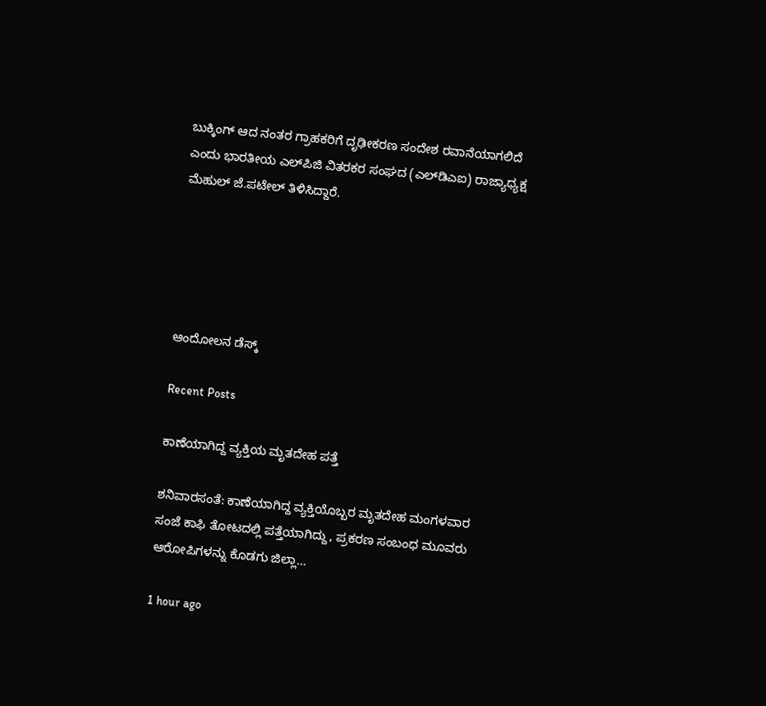ಬುಕ್ಕಿಂಗ್ ಆದ ನಂತರ ಗ್ರಾಹಕರಿಗೆ ದೃಢೀಕರಣ ಸಂದೇಶ ರವಾನೆಯಾಗಲಿದೆ ಎಂದು ಭಾರತೀಯ ಎಲ್‌ಪಿಜಿ ವಿತರಕರ ಸಂಘದ (ಎಲ್‌ಡಿಎಐ) ರಾಜ್ಯಾಧ್ಯಕ್ಷ ಮೆಹುಲ್ ಜೆ.ಪಟೇಲ್ ತಿಳಿಸಿದ್ದಾರೆ.





ಆಂದೋಲನ ಡೆಸ್ಕ್

Recent Posts

ಕಾಣೆಯಾಗಿದ್ದ ವ್ಯಕ್ತಿಯ ಮೃತದೇಹ ಪತ್ತೆ

ಶನಿವಾರಸಂತೆ: ಕಾಣೆಯಾಗಿದ್ದ ವ್ಯಕ್ತಿಯೊಬ್ಬರ ಮೃತದೇಹ ಮಂಗಳವಾರ ಸಂಜೆ ಕಾಫಿ ತೋಟದಲ್ಲಿ ಪತ್ತೆಯಾಗಿದ್ದು, ಪ್ರಕರಣ ಸಂಬಂಧ ಮೂವರು ಆರೋಪಿಗಳನ್ನು ಕೊಡಗು ಜಿಲ್ಲಾ…

1 hour ago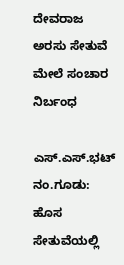ದೇವರಾಜ ಅರಸು ಸೇತುವೆ ಮೇಲೆ ಸಂಚಾರ ನಿರ್ಬಂಧ

ಎಸ್.ಎಸ್.ಭಟ್ ನಂ.ಗೂಡು: ಹೊಸ ಸೇತುವೆಯಲ್ಲಿ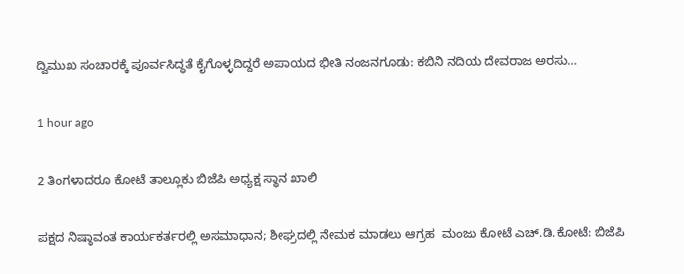ದ್ವಿಮುಖ ಸಂಚಾರಕ್ಕೆ ಪೂರ್ವಸಿದ್ಧತೆ ಕೈಗೊಳ್ಳದಿದ್ದರೆ ಅಪಾಯದ ಭೀತಿ ನಂಜನಗೂಡು: ಕಬಿನಿ ನದಿಯ ದೇವರಾಜ ಅರಸು…

1 hour ago

2 ತಿಂಗಳಾದರೂ ಕೋಟೆ ತಾಲ್ಲೂಕು ಬಿಜೆಪಿ ಅಧ್ಯಕ್ಷ ಸ್ಥಾನ ಖಾಲಿ

ಪಕ್ಷದ ನಿಷ್ಠಾವಂತ ಕಾರ್ಯಕರ್ತರಲ್ಲಿ ಅಸಮಾಧಾನ; ಶೀಘ್ರದಲ್ಲಿ ನೇಮಕ ಮಾಡಲು ಆಗ್ರಹ  ಮಂಜು ಕೋಟೆ ಎಚ್.ಡಿ.ಕೋಟೆ: ಬಿಜೆಪಿ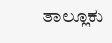ತಾಲ್ಲೂಕು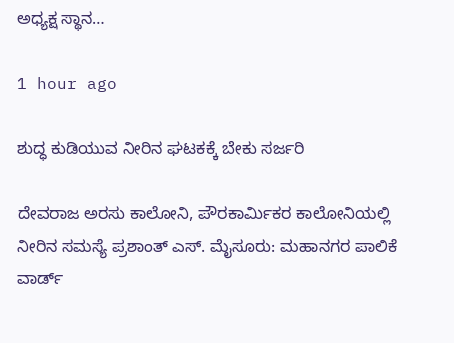ಅಧ್ಯಕ್ಷ ಸ್ಥಾನ…

1 hour ago

ಶುದ್ಧ ಕುಡಿಯುವ ನೀರಿನ ಘಟಕಕ್ಕೆ ಬೇಕು ಸರ್ಜರಿ

ದೇವರಾಜ ಅರಸು ಕಾಲೋನಿ, ಪೌರಕಾರ್ಮಿಕರ ಕಾಲೋನಿಯಲ್ಲಿ ನೀರಿನ ಸಮಸ್ಯೆ ಪ್ರಶಾಂತ್ ಎಸ್. ಮೈಸೂರು: ಮಹಾನಗರ ಪಾಲಿಕೆ ವಾರ್ಡ್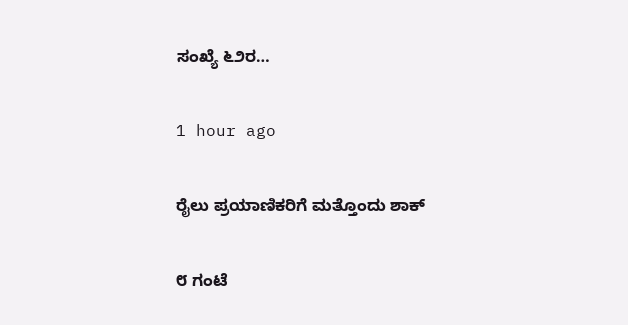ಸಂಖ್ಯೆ ೬೨ರ…

1 hour ago

ರೈಲು ಪ್ರಯಾಣಿಕರಿಗೆ ಮತ್ತೊಂದು ಶಾಕ್

೮ ಗಂಟೆ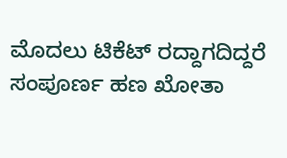ಮೊದಲು ಟಿಕೆಟ್ ರದ್ದಾಗದಿದ್ದರೆ ಸಂಪೂರ್ಣ ಹಣ ಖೋತಾ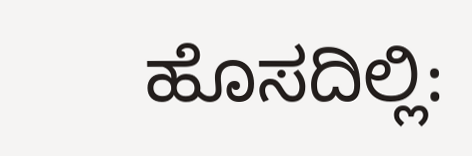ಹೊಸದಿಲ್ಲಿ: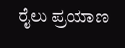ರೈಲು ಪ್ರಯಾಣ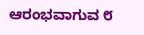ಆರಂಭವಾಗುವ ೮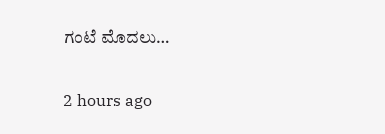ಗಂಟೆ ಮೊದಲು…

2 hours ago